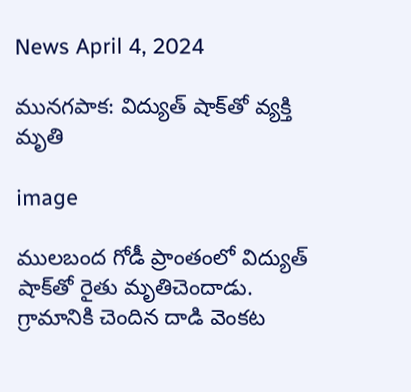News April 4, 2024

మునగపాక: విద్యుత్ షాక్‌తో వ్యక్తి మృతి

image

ములబంద గోడీ ప్రాంతంలో విద్యుత్ షాక్‌తో రైతు మృతిచెందాడు. గ్రామానికి చెందిన దాడి వెంకట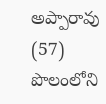అప్పారావు (57) పొలంలోని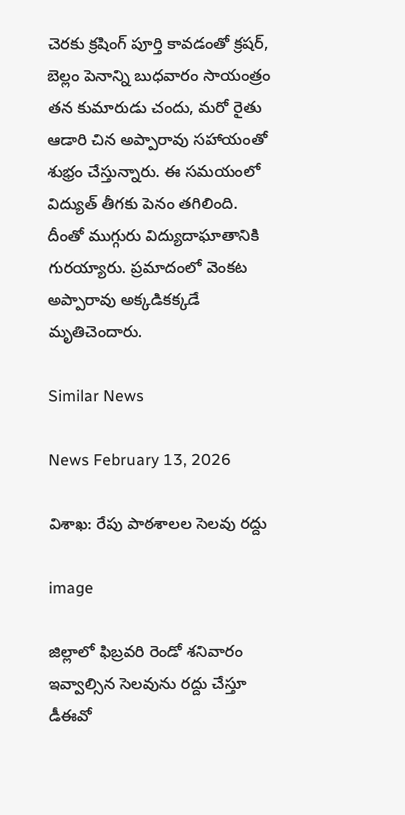చెరకు క్రషింగ్ పూర్తి కావడంతో క్రషర్, బెల్లం పెనాన్ని బుధవారం సాయంత్రం తన కుమారుడు చందు, మరో రైతు ఆడారి చిన అప్పారావు సహాయంతో శుభ్రం చేస్తున్నారు. ఈ సమయంలో విద్యుత్ తీగకు పెనం తగిలింది. దీంతో ముగ్గురు విద్యుదాఘాతానికి గురయ్యారు. ప్రమాదంలో వెంకట అప్పారావు అక్కడికక్కడే మృతిచెందారు.

Similar News

News February 13, 2026

విశాఖ: రేపు పాఠశాలల సెలవు రద్దు

image

జిల్లాలో ఫిబ్రవరి రెండో శనివారం ఇవ్వాల్సిన సెలవును రద్దు చేస్తూ డీఈవో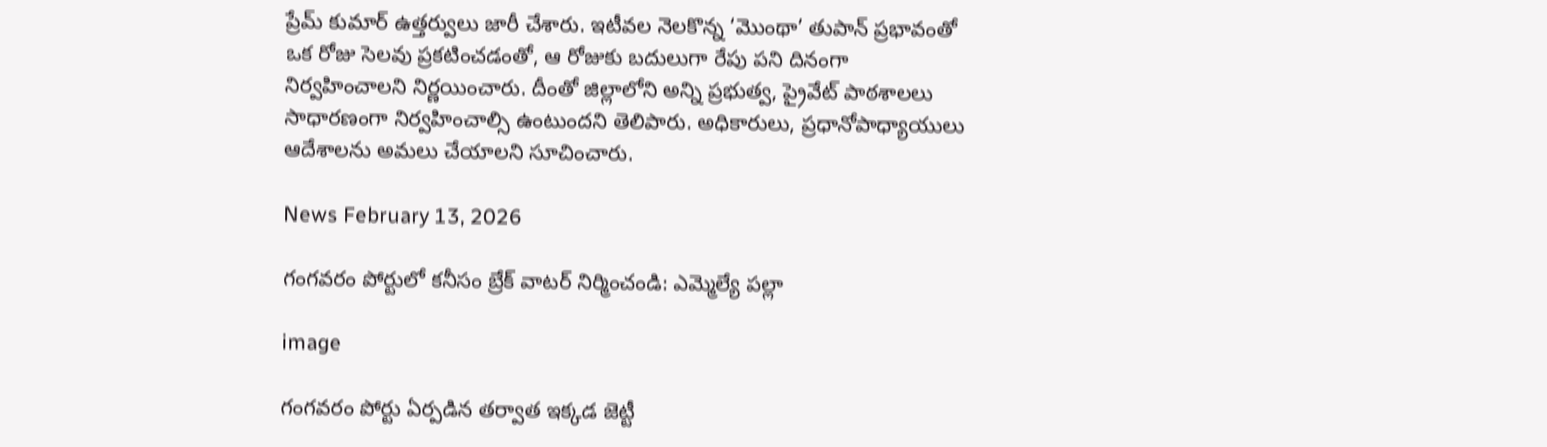ప్రేమ్ కుమార్ ఉత్తర్వులు జారీ చేశారు. ఇటీవల నెలకొన్న ‘మొంథా’ తుపాన్ ప్రభావంతో ఒక రోజు సెలవు ప్రకటించడంతో, ఆ రోజుకు బదులుగా రేపు పని దినంగా నిర్వహించాలని నిర్ణయించారు. దీంతో జిల్లాలోని అన్ని ప్రభుత్వ, ప్రైవేట్ పాఠశాలలు సాధారణంగా నిర్వహించాల్సి ఉంటుందని తెలిపారు. అధికారులు, ప్రధానోపాధ్యాయులు ఆదేశాలను అమలు చేయాలని సూచించారు.

News February 13, 2026

గంగవరం పోర్టులో కనీసం బ్రేక్ వాటర్ నిర్మించండి: ఎమ్మెల్యే పల్లా

image

గంగవరం పోర్టు ఏర్పడిన తర్వాత ఇక్కడ జెట్టీ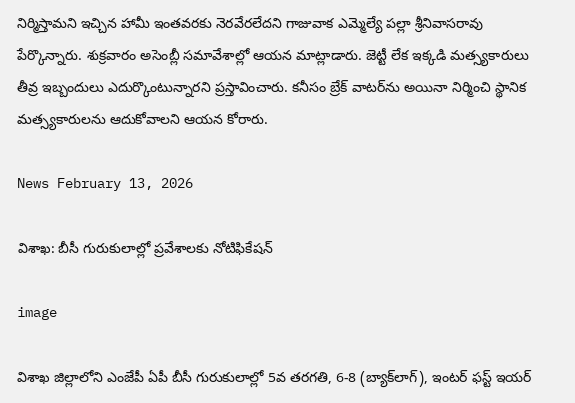నిర్మిస్తామని ఇచ్చిన హామీ ఇంతవరకు నెరవేరలేదని గాజువాక ఎమ్మెల్యే పల్లా శ్రీనివాసరావు పేర్కొన్నారు. శుక్రవారం అసెంబ్లీ సమావేశాల్లో ఆయన మాట్లాడారు. జెట్టీ లేక ఇక్కడి మత్స్యకారులు తీవ్ర ఇబ్బందులు ఎదుర్కొంటున్నారని ప్రస్తావించారు. కనీసం బ్రేక్ వాటర్‌ను అయినా నిర్మించి స్థానిక మత్స్యకారులను ఆదుకోవాలని ఆయన కోరారు.

News February 13, 2026

విశాఖ: బీసీ గురుకులాల్లో ప్రవేశాలకు నోటిఫికేషన్

image

విశాఖ జిల్లాలోని ఎంజేపీ ఏపీ బీసీ గురుకులాల్లో 5వ తరగతి, 6-8 (బ్యాక్‌లాగ్), ఇంటర్ ఫస్ట్ ఇయర్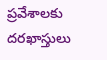ప్రవేశాలకు దరఖాస్తులు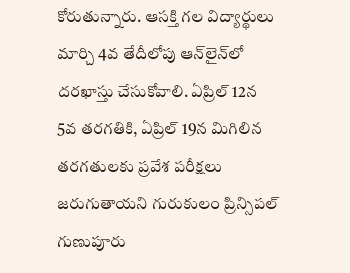కోరుతున్నారు. ఆసక్తి గల విద్యార్థులు మార్చి 4వ తేదీలోపు ఆన్‌లైన్‌లో దరఖాస్తు చేసుకోవాలి. ఏప్రిల్ 12న 5వ తరగతికి, ఏప్రిల్ 19న మిగిలిన తరగతులకు ప్రవేశ పరీక్షలు జరుగుతాయని గురుకులం ప్రిన్సిపల్ గుణుపూరు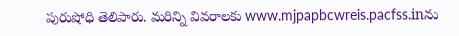పురుషోధి తెలిపారు. మరిన్ని వివరాలకు www.mjpapbcwreis.pacfss.inను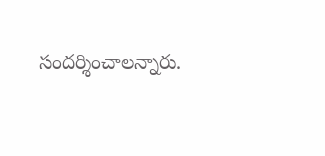సందర్శించాలన్నారు.